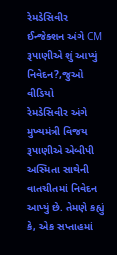રેમડેસિવીર ઈન્જેક્શન અંગે CM રૂપાણીએ શું આપ્યું નિવેદન?,જુઓ વીડિયો
રેમડેસિવીર અંગે મુખ્યમંત્રી વિજય રૂપાણીએ એબીપી અસ્મિતા સાથેની વાતચીતમાં નિવેદન આપ્યું છે. તેમણે કહ્યું કે, એક સપ્તાહમાં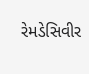રેમડેસિવીર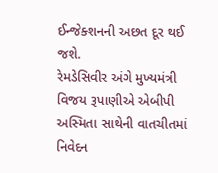ઈન્જેક્શનની અછત દૂર થઈ જશે.
રેમડેસિવીર અંગે મુખ્યમંત્રી વિજય રૂપાણીએ એબીપી અસ્મિતા સાથેની વાતચીતમાં નિવેદન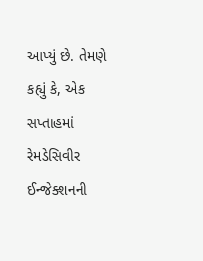આપ્યું છે. તેમણે કહ્યું કે, એક સપ્તાહમાં રેમડેસિવીર ઈન્જેક્શનની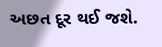અછત દૂર થઈ જશે.